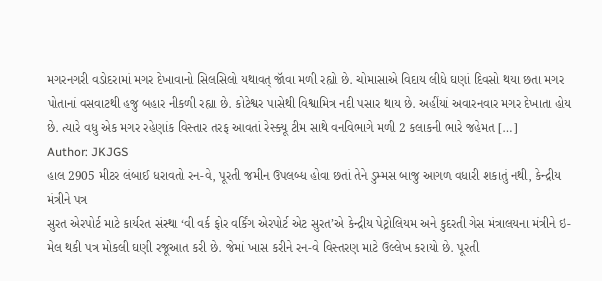મગરનગરી વડોદરામાં મગર દેખાવાનો સિલસિલો યથાવત્ જૉવા મળી રહ્યો છે. ચોમાસાએ વિદાય લીધે ઘણાં દિવસો થયા છતા મગર પોતાનાં વસવાટથી હજુ બહાર નીકળી રહ્યા છે. કોટેશ્વર પાસેથી વિશ્વામિત્ર નદી પસાર થાય છે. અહીંયાં અવારનવાર મગર દેખાતા હોય છે. ત્યારે વધુ એક મગર રહેણાંક વિસ્તાર તરફ આવતાં રેસ્ક્યૂ ટીમ સાથે વનવિભાગે મળી 2 કલાકની ભારે જહેમત […]
Author: JKJGS
હાલ 2905 મીટર લંબાઈ ધરાવતો રન-વે, પૂરતી જમીન ઉપલબ્ધ હોવા છતાં તેને ડુમ્મસ બાજુ આગળ વધારી શકાતું નથી, કેન્દ્રીય મંત્રીને પત્ર
સુરત એરપોર્ટ માટે કાર્યરત સંસ્થા ‘વી વર્ક ફોર વર્કિંગ એરપોર્ટ એટ સુરત’એ કેન્દ્રીય પેટ્રોલિયમ અને કુદરતી ગેસ મંત્રાલયના મંત્રીને ઇ-મેલ થકી પત્ર મોકલી ઘણી રજૂઆત કરી છે. જેમાં ખાસ કરીને રન-વે વિસ્તરણ માટે ઉલ્લેખ કરાયો છે. પૂરતી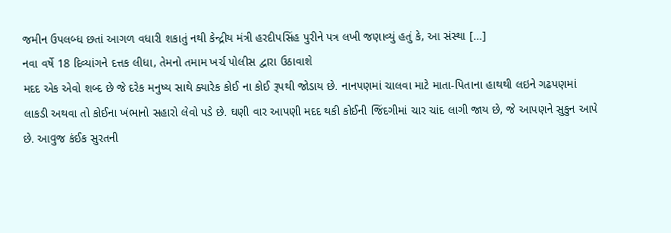જમીન ઉપલબ્ધ છતાં આગળ વધારી શકાતું નથી કેન્દ્રીય મંત્રી હરદીપસિંહ પુરીને પત્ર લખી જણાવ્યું હતું કે, આ સંસ્થા […]
નવા વર્ષે 18 દિવ્યાંગને દત્તક લીધા, તેમનો તમામ ખર્ચ પોલીસ દ્વારા ઉઠાવાશે
મદદ એક એવો શબ્દ છે જે દરેક મનુષ્ય સાથે ક્યારેક કોઈ ના કોઈ રૂપથી જોડાય છે. નાનપણમાં ચાલવા માટે માતા-પિતાના હાથથી લઇને ગઢપણમાં લાકડી અથવા તો કોઈના ખંભાનો સહારો લેવો પડે છે. ઘણી વાર આપણી મદદ થકી કોઈની જિંદગીમાં ચાર ચાંદ લાગી જાય છે, જે આપણને સુકુન આપે છે. આવુજ કંઈક સુરતની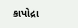કાપોદ્રા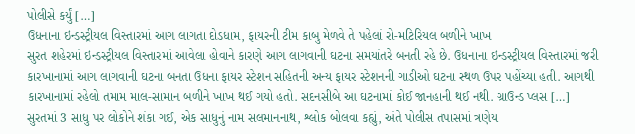પોલીસે કર્યું […]
ઉધનાના ઇન્ડસ્ટ્રીયલ વિસ્તારમાં આગ લાગતા દોડધામ, ફાયરની ટીમ કાબુ મેળવે તે પહેલાં રો-મટિરિયલ બળીને ખાખ
સુરત શહેરમાં ઇન્ડસ્ટ્રીયલ વિસ્તારમાં આવેલા હોવાને કારણે આગ લાગવાની ઘટના સમયાંતરે બનતી રહે છે. ઉધનાના ઇન્ડસ્ટ્રીયલ વિસ્તારમાં જરી કારખાનામાં આગ લાગવાની ઘટના બનતા ઉધના ફાયર સ્ટેશન સહિતની અન્ય ફાયર સ્ટેશનની ગાડીઓ ઘટના સ્થળ ઉપર પહોંચ્યા હતી. આગથી કારખાનામાં રહેલો તમામ માલ-સામાન બળીને ખાખ થઈ ગયો હતો. સદનસીબે આ ઘટનામાં કોઈ જાનહાની થઈ નથી. ગ્રાઉન્ડ પ્લસ […]
સુરતમાં 3 સાધુ પર લોકોને શંકા ગઈ, એક સાધુનું નામ સલમાનનાથ, શ્લોક બોલવા કહ્યું, અંતે પોલીસ તપાસમાં ત્રણેય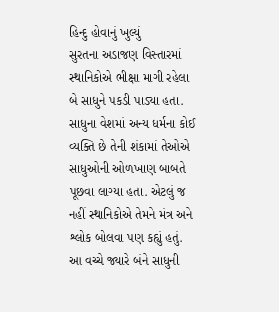હિન્દુ હોવાનું ખુલ્યું
સુરતના અડાજણ વિસ્તારમાં સ્થાનિકોએ ભીક્ષા માગી રહેલા બે સાધુને પકડી પાડ્યા હતા. સાધુના વેશમાં અન્ય ધર્મના કોઈ વ્યક્તિ છે તેની શંકામાં તેઓએ સાધુઓની ઓળખાણ બાબતે પૂછવા લાગ્યા હતા. એટલું જ નહીં સ્થાનિકોએ તેમને મંત્ર અને શ્લોક બોલવા પણ કહ્યું હતું. આ વચ્ચે જ્યારે બંને સાધુની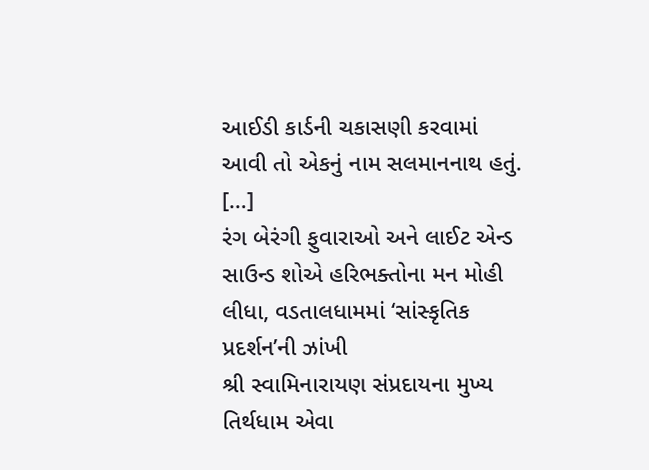આઈડી કાર્ડની ચકાસણી કરવામાં આવી તો એકનું નામ સલમાનનાથ હતું. […]
રંગ બેરંગી ફુવારાઓ અને લાઈટ એન્ડ સાઉન્ડ શોએ હરિભક્તોના મન મોહી લીધા, વડતાલધામમાં ‘સાંસ્કૃતિક પ્રદર્શન’ની ઝાંખી
શ્રી સ્વામિનારાયણ સંપ્રદાયના મુખ્ય તિર્થધામ એવા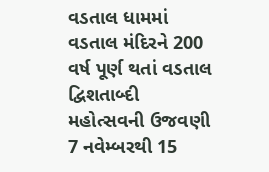વડતાલ ધામમાં વડતાલ મંદિરને 200 વર્ષ પૂર્ણ થતાં વડતાલ દ્વિશતાબ્દી મહોત્સવની ઉજવણી 7 નવેમ્બરથી 15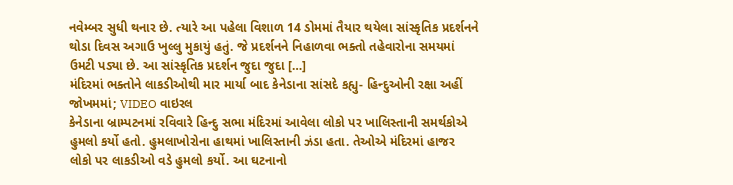નવેમ્બર સુધી થનાર છે. ત્યારે આ પહેલા વિશાળ 14 ડોમમાં તૈયાર થયેલા સાંસ્કૃતિક પ્રદર્શનને થોડા દિવસ અગાઉ ખુલ્લુ મુકાયું હતું. જે પ્રદર્શનને નિહાળવા ભક્તો તહેવારોના સમયમાં ઉમટી પડ્યા છે. આ સાંસ્કૃતિક પ્રદર્શન જુદા જુદા […]
મંદિરમાં ભક્તોને લાકડીઓથી માર માર્યા બાદ કેનેડાના સાંસદે કહ્યુ- હિન્દુઓની રક્ષા અહીં જોખમમાં; VIDEO વાઇરલ
કેનેડાના બ્રામ્પટનમાં રવિવારે હિન્દુ સભા મંદિરમાં આવેલા લોકો પર ખાલિસ્તાની સમર્થકોએ હુમલો કર્યો હતો. હુમલાખોરોના હાથમાં ખાલિસ્તાની ઝંડા હતા. તેઓએ મંદિરમાં હાજર લોકો પર લાકડીઓ વડે હુમલો કર્યો. આ ઘટનાનો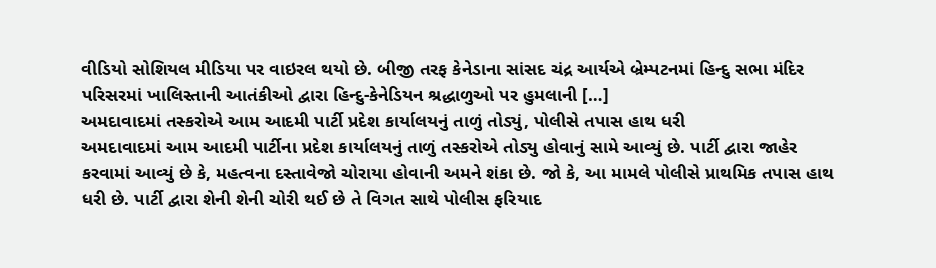વીડિયો સોશિયલ મીડિયા પર વાઇરલ થયો છે. બીજી તરફ કેનેડાના સાંસદ ચંદ્ર આર્યએ બ્રેમ્પટનમાં હિન્દુ સભા મંદિર પરિસરમાં ખાલિસ્તાની આતંકીઓ દ્વારા હિન્દુ-કેનેડિયન શ્રદ્ધાળુઓ પર હુમલાની […]
અમદાવાદમાં તસ્કરોએ આમ આદમી પાર્ટી પ્રદેશ કાર્યાલયનું તાળું તોડ્યું, પોલીસે તપાસ હાથ ધરી
અમદાવાદમાં આમ આદમી પાર્ટીના પ્રદેશ કાર્યાલયનું તાળું તસ્કરોએ તોડ્યુ હોવાનું સામે આવ્યું છે. પાર્ટી દ્વારા જાહેર કરવામાં આવ્યું છે કે, મહત્વના દસ્તાવેજો ચોરાયા હોવાની અમને શંકા છે. જો કે, આ મામલે પોલીસે પ્રાથમિક તપાસ હાથ ધરી છે. પાર્ટી દ્વારા શેની શેની ચોરી થઈ છે તે વિગત સાથે પોલીસ ફરિયાદ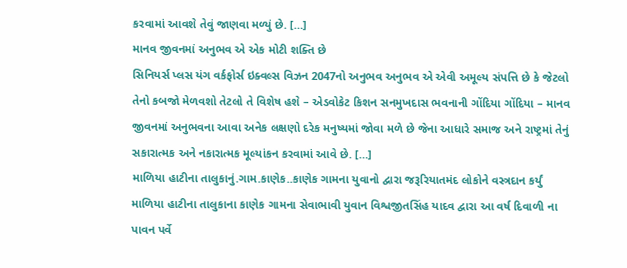કરવામાં આવશે તેવું જાણવા મળ્યું છે. […]
માનવ જીવનમાં અનુભવ એ એક મોટી શક્તિ છે
સિનિયર્સ પ્લસ યંગ વર્કફોર્સ ઇક્વલ્સ વિઝન 2047નો અનુભવ અનુભવ એ એવી અમૂલ્ય સંપત્તિ છે કે જેટલો તેનો કબજો મેળવશો તેટલો તે વિશેષ હશે – એડવોકેટ કિશન સનમુખદાસ ભવનાની ગોંદિયા ગોંદિયા – માનવ જીવનમાં અનુભવના આવા અનેક લક્ષણો દરેક મનુષ્યમાં જોવા મળે છે જેના આધારે સમાજ અને રાષ્ટ્રમાં તેનું સકારાત્મક અને નકારાત્મક મૂલ્યાંકન કરવામાં આવે છે. […]
માળિયા હાટીના તાલુકાનું.ગામ.કાણેક..કાણેક ગામના યુવાનો દ્વારા જરૂરિયાતમંદ લોકોને વસ્ત્રદાન કર્યું
માળિયા હાટીના તાલુકાના કાણેક ગામના સેવાભાવી યુવાન વિશ્વજીતસિંહ યાદવ દ્વારા આ વર્ષ દિવાળી ના પાવન પર્વે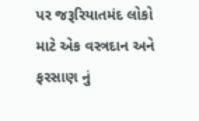પર જરૂરિયાતમંદ લોકો માટે એક વસ્ત્રદાન અને ફરસાણ નું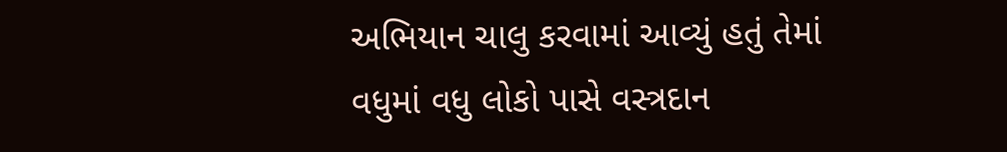અભિયાન ચાલુ કરવામાં આવ્યું હતું તેમાં વધુમાં વધુ લોકો પાસે વસ્ત્રદાન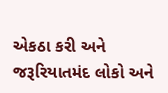એકઠા કરી અને જરૂરિયાતમંદ લોકો અને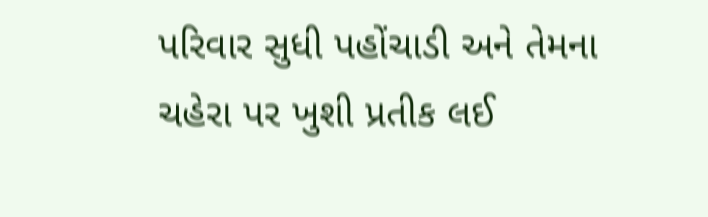પરિવાર સુધી પહોંચાડી અને તેમના ચહેરા પર ખુશી પ્રતીક લઈ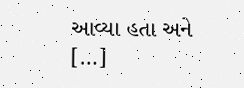આવ્યા હતા અને […]